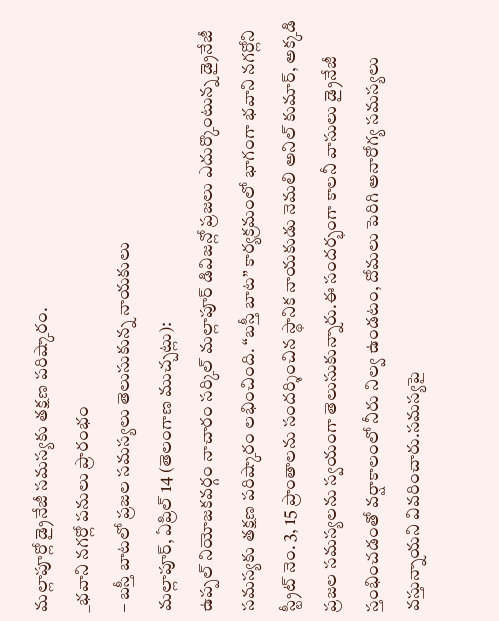మల్లాపూర్లో డ్రైనేజీ సమస్యకు తక్షణ పరిష్కారం.
_భవాని నగర్లో పనులు ప్రారంభం
– బస్తీ బాటలో ప్రజల సమస్యలు తెలుసుకున్న నాయకులు
మల్లాపూర్, ఏప్రిల్ 14 (తెలంగాణ ముచ్చట్లు):
ఉప్పల్ నియోజకవర్గం నాచారం సర్కిల్ మల్లాపూర్ డివిజన్లో ప్రజలు ఎదుర్కొంటున్న డ్రైనేజీ సమస్యకు తక్షణ పరిష్కారం లభించింది. “బస్తీ బాట” కార్యక్రమంలో భాగంగా భవాని నగర్లోని స్ట్రీట్ నెం. 3, 15 ప్రాంతాలను సందర్శించిన స్థానిక నాయకుడు నెమలి అనిల్ కుమార్, అక్కడి ప్రజల సమస్యలను స్వయంగా తెలుసుకున్నారు.ఈ సందర్భంగా కాలనీ వాసులు డ్రైనేజీ స్తంభించడంతో వర్షాకాలంలో నీరు నిల్వ ఉండటం, దోమలు పెరిగి అనారోగ్య సమస్యలు వస్తున్నాయని వివరించారు.సమస్యపై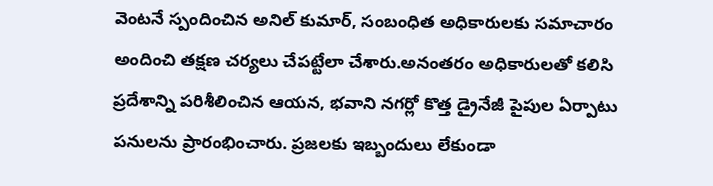వెంటనే స్పందించిన అనిల్ కుమార్, సంబంధిత అధికారులకు సమాచారం అందించి తక్షణ చర్యలు చేపట్టేలా చేశారు.అనంతరం అధికారులతో కలిసి ప్రదేశాన్ని పరిశీలించిన ఆయన, భవాని నగర్లో కొత్త డ్రైనేజీ పైపుల ఏర్పాటు పనులను ప్రారంభించారు. ప్రజలకు ఇబ్బందులు లేకుండా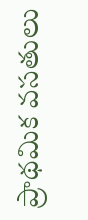ప్రాథమిక వసతులు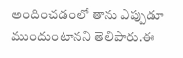అందించడంలో తాను ఎప్పుడూ ముందుంటానని తెలిపారు.ఈ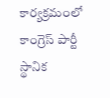కార్యక్రమంలో కాంగ్రెస్ పార్టీ స్థానిక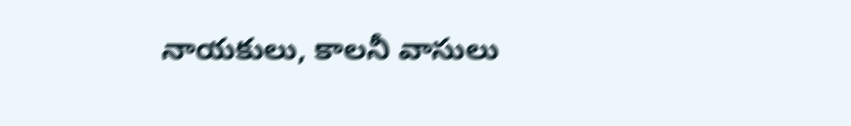నాయకులు, కాలనీ వాసులు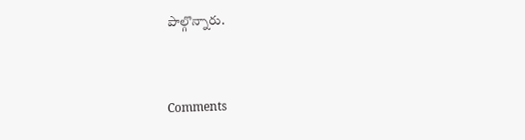పాల్గొన్నారు.


Comments